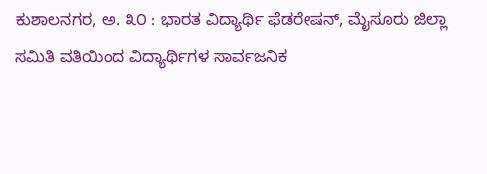ಕುಶಾಲನಗರ, ಅ. ೩೦ : ಭಾರತ ವಿದ್ಯಾರ್ಥಿ ಫೆಡರೇಷನ್, ಮೈಸೂರು ಜಿಲ್ಲಾ ಸಮಿತಿ ವತಿಯಿಂದ ವಿದ್ಯಾರ್ಥಿಗಳ ಸಾರ್ವಜನಿಕ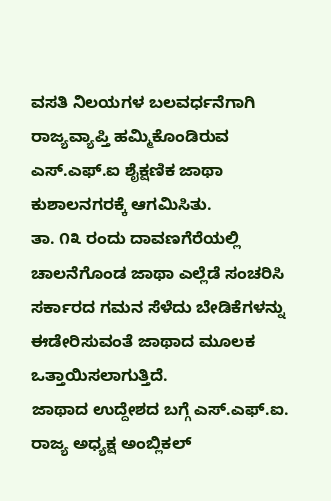ವಸತಿ ನಿಲಯಗಳ ಬಲವರ್ಧನೆಗಾಗಿ ರಾಜ್ಯವ್ಯಾಪ್ತಿ ಹಮ್ಮಿಕೊಂಡಿರುವ ಎಸ್.ಎಫ್.ಐ ಶೈಕ್ಷಣಿಕ ಜಾಥಾ ಕುಶಾಲನಗರಕ್ಕೆ ಆಗಮಿಸಿತು.
ತಾ. ೧೩ ರಂದು ದಾವಣಗೆರೆಯಲ್ಲಿ ಚಾಲನೆಗೊಂಡ ಜಾಥಾ ಎಲ್ಲೆಡೆ ಸಂಚರಿಸಿ ಸರ್ಕಾರದ ಗಮನ ಸೆಳೆದು ಬೇಡಿಕೆಗಳನ್ನು ಈಡೇರಿಸುವಂತೆ ಜಾಥಾದ ಮೂಲಕ ಒತ್ತಾಯಿಸಲಾಗುತ್ತಿದೆ.
ಜಾಥಾದ ಉದ್ದೇಶದ ಬಗ್ಗೆ ಎಸ್.ಎಫ್.ಐ. ರಾಜ್ಯ ಅಧ್ಯಕ್ಷ ಅಂಬ್ಲಿಕಲ್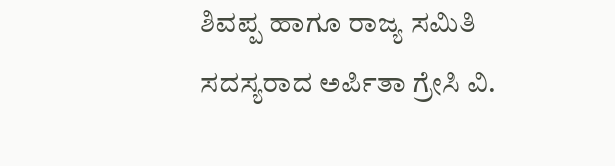ಶಿವಪ್ಪ ಹಾಗೂ ರಾಜ್ಯ ಸಮಿತಿ ಸದಸ್ಯರಾದ ಅರ್ಪಿತಾ ಗ್ರೇಸಿ ವಿ.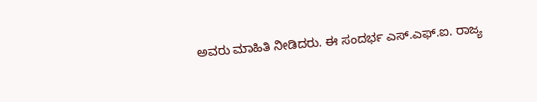ಅವರು ಮಾಹಿತಿ ನೀಡಿದರು. ಈ ಸಂದರ್ಭ ಎಸ್.ಎಫ್.ಐ. ರಾಜ್ಯ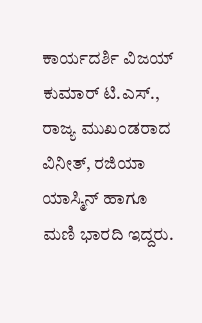ಕಾರ್ಯದರ್ಶಿ ವಿಜಯ್ ಕುಮಾರ್ ಟಿ.ಎಸ್., ರಾಜ್ಯ ಮುಖಂಡರಾದ ವಿನೀತ್, ರಜಿಯಾ ಯಾಸ್ಮಿನ್ ಹಾಗೂ ಮಣಿ ಭಾರದಿ ಇದ್ದರು.